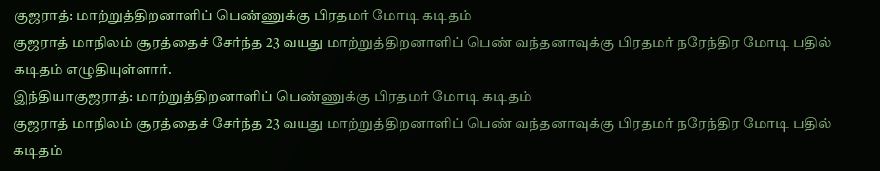குஜராத்: மாற்றுத்திறனாளிப் பெண்ணுக்கு பிரதமர் மோடி கடிதம்
குஜராத் மாநிலம் சூரத்தைச் சேர்ந்த 23 வயது மாற்றுத்திறனாளிப் பெண் வந்தனாவுக்கு பிரதமர் நரேந்திர மோடி பதில் கடிதம் எழுதியுள்ளார்.
இந்தியாகுஜராத்: மாற்றுத்திறனாளிப் பெண்ணுக்கு பிரதமர் மோடி கடிதம்
குஜராத் மாநிலம் சூரத்தைச் சேர்ந்த 23 வயது மாற்றுத்திறனாளிப் பெண் வந்தனாவுக்கு பிரதமர் நரேந்திர மோடி பதில் கடிதம்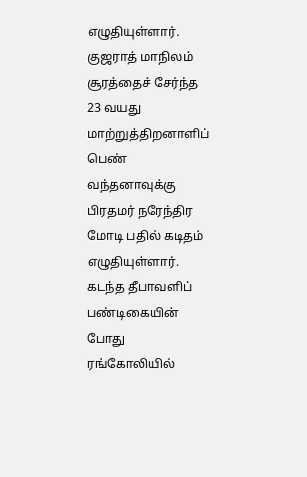எழுதியுள்ளார்.
குஜராத் மாநிலம் சூரத்தைச் சேர்ந்த 23 வயது மாற்றுத்திறனாளிப் பெண் வந்தனாவுக்கு பிரதமர் நரேந்திர மோடி பதில் கடிதம் எழுதியுள்ளார்.
கடந்த தீபாவளிப் பண்டிகையின் போது ரங்கோலியில்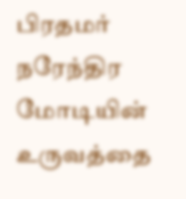பிரதமர் நரேந்திர மோடியின் உருவத்தை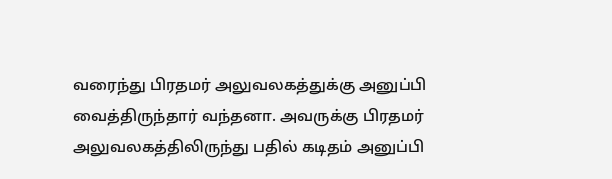வரைந்து பிரதமர் அலுவலகத்துக்கு அனுப்பி வைத்திருந்தார் வந்தனா. அவருக்கு பிரதமர் அலுவலகத்திலிருந்து பதில் கடிதம் அனுப்பி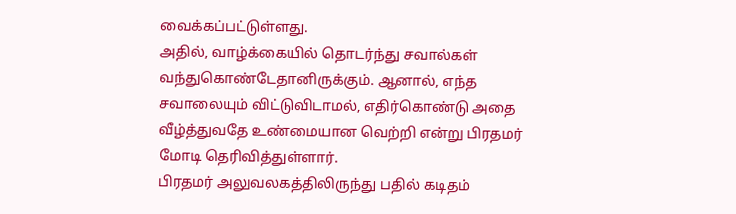வைக்கப்பட்டுள்ளது.
அதில், வாழ்க்கையில் தொடர்ந்து சவால்கள் வந்துகொண்டேதானிருக்கும். ஆனால், எந்த சவாலையும் விட்டுவிடாமல், எதிர்கொண்டு அதை வீழ்த்துவதே உண்மையான வெற்றி என்று பிரதமர் மோடி தெரிவித்துள்ளார்.
பிரதமர் அலுவலகத்திலிருந்து பதில் கடிதம்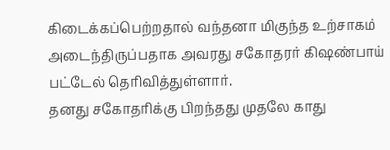கிடைக்கப்பெற்றதால் வந்தனா மிகுந்த உற்சாகம் அடைந்திருப்பதாக அவரது சகோதரர் கிஷண்பாய் பட்டேல் தெரிவித்துள்ளார்.
தனது சகோதரிக்கு பிறந்தது முதலே காது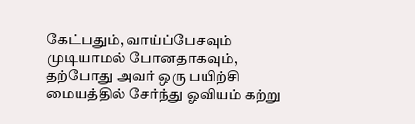கேட்பதும், வாய்ப்பேசவும் முடியாமல் போனதாகவும், தற்போது அவர் ஒரு பயிற்சி மையத்தில் சேர்ந்து ஓவியம் கற்று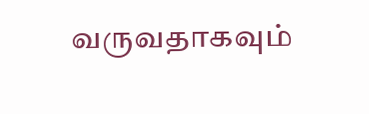வருவதாகவும்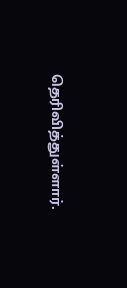தெரிவித்துள்ளார்.